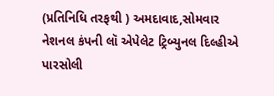(પ્રતિનિધિ તરફથી ) અમદાવાદ,સોમવાર
નેશનલ કંપની લૉ એપેલેટ ટ્રિબ્યુનલ દિલ્હીએ પારસોલી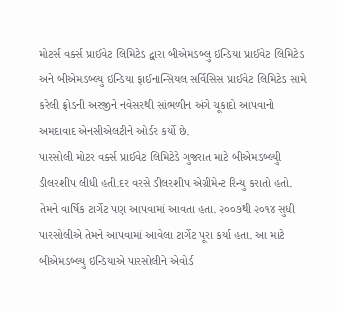મોટર્સ વર્ક્સ પ્રાઈવેટ લિમિટેડ દ્વારા બીએમડબ્લુ ઇન્ડિયા પ્રાઈવેટ લિમિટેડ અને બીએમડબ્લ્યુ ઇન્ડિયા ફાઈનાન્સિયલ સર્વિસિસ પ્રાઈવેટ લિમિટેડ સામે કરેલી ફ્રોડની અરજીને નવેસરથી સાંભળીન અંગે ચૂકાદો આપવાનો અમદાવાદ એનસીએલટીને ઓર્ડર કર્યો છે.
પારસોલી મોટર વર્ક્સ પ્રાઈવેટ લિમિટેડે ગુજરાત માટે બીએમડબ્લ્યુી ડીલરશીપ લીધી હતી.દર વરસે ડીલરશીપ એગ્રીમેન્ટ રિન્યુ કરાતો હતો. તેમને વાર્ષિક ટાર્ગેટ પણ આપવામાં આવતા હતા. ૨૦૦૭થી ૨૦૧૪ સુધી પારસોલીએ તેમને આપવામાં આવેલા ટાર્ગેટ પૂરા કર્યા હતા. આ માટે બીએમડબ્લ્યુ ઇન્ડિયાએ પારસોલીને એવોર્ડ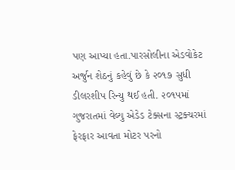પણ આપ્યા હતા.પારસોલીના એડવોકેટ અર્જુન શેઠનું કહેવું છે કે ૨૦૧૭ સુધી ડીલરશીપ રિન્યુ થઈ હતી. ૨૦૧૫માં ગુજરાતમાં વેલ્યુ એડેડ ટેક્સના સ્ટ્રક્ચરમાં ફેરફાર આવતા મોટર પરનો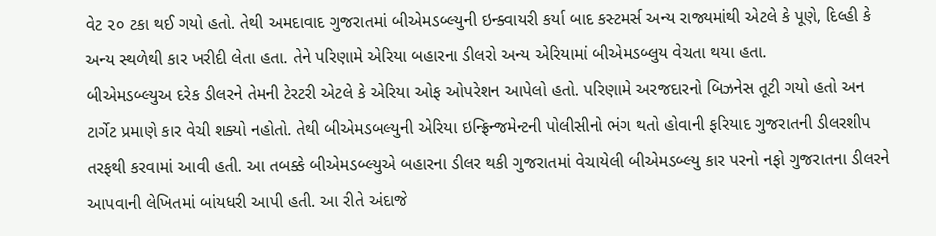વેટ ૨૦ ટકા થઈ ગયો હતો. તેથી અમદાવાદ ગુજરાતમાં બીએમડબ્લ્યુની ઇન્ક્વાયરી કર્યા બાદ કસ્ટમર્સ અન્ય રાજ્યમાંથી એટલે કે પૂણે, દિલ્હી કે અન્ય સ્થળેથી કાર ખરીદી લેતા હતા. તેને પરિણામે એરિયા બહારના ડીલરો અન્ય એરિયામાં બીએમડબ્લુય વેચતા થયા હતા.
બીએમડબ્લ્યુઅ દરેક ડીલરને તેમની ટેરટરી એટલે કે એરિયા ઓફ ઓપરેશન આપેલો હતો. પરિણામે અરજદારનો બિઝનેસ તૂટી ગયો હતો અન ટાર્ગેટ પ્રમાણે કાર વેચી શક્યો નહોતો. તેથી બીએમડબલ્યુની એરિયા ઇન્ફ્રિન્જમેન્ટની પોલીસીનો ભંગ થતો હોવાની ફરિયાદ ગુજરાતની ડીલરશીપ તરફથી કરવામાં આવી હતી. આ તબક્કે બીએમડબ્લ્યુએ બહારના ડીલર થકી ગુજરાતમાં વેચાયેલી બીએમડબ્લ્યુ કાર પરનો નફો ગુજરાતના ડીલરને આપવાની લેખિતમાં બાંયધરી આપી હતી. આ રીતે અંદાજે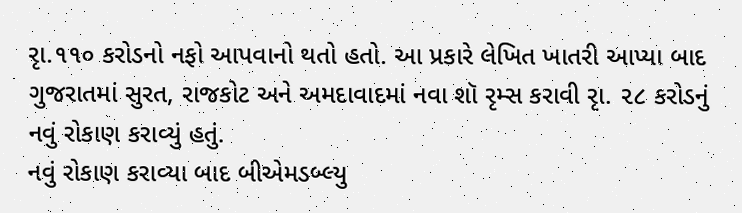રૃા.૧૧૦ કરોડનો નફો આપવાનો થતો હતો. આ પ્રકારે લેખિત ખાતરી આપ્યા બાદ ગુજરાતમાં સુરત, રાજકોટ અને અમદાવાદમાં નવા શૉ રૃમ્સ કરાવી રૃા. ૨૮ કરોડનું નવું રોકાણ કરાવ્યું હતું.
નવું રોકાણ કરાવ્યા બાદ બીએમડબ્લ્યુ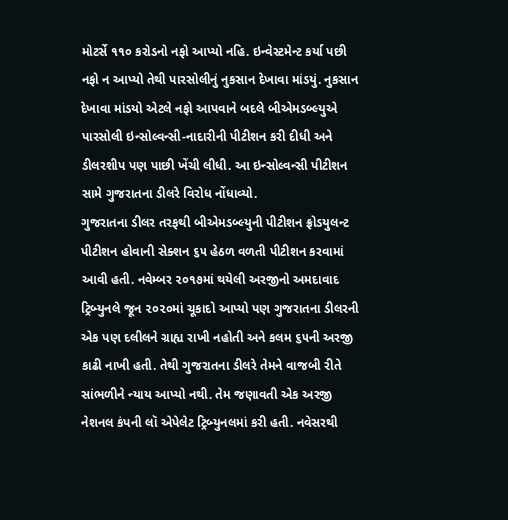મોટર્સે ૧૧૦ કરોડનો નફો આપ્યો નહિ. ઇન્વેસ્ટમેન્ટ કર્યા પછી નફો ન આપ્યો તેથી પારસોલીનું નુકસાન દેખાવા માંડયું. નુકસાન દેખાવા માંડયો એટલે નફો આપવાને બદલે બીએમડબ્લ્યુએ પારસોલી ઇન્સોલ્વન્સી-નાદારીની પીટીશન કરી દીધી અને ડીલરશીપ પણ પાછી ખેંચી લીધી. આ ઇન્સોલ્વન્સી પીટીશન સામે ગુજરાતના ડીલરે વિરોધ નોંધાવ્યો.
ગુજરાતના ડીલર તરફથી બીએમડબ્લ્યુની પીટીશન ફ્રોડયુલન્ટ પીટીશન હોવાની સેક્શન ૬૫ હેઠળ વળતી પીટીશન કરવામાં આવી હતી. નવેમ્બર ૨૦૧૭માં થયેલી અરજીનો અમદાવાદ ટ્રિબ્યુનલે જૂન ૨૦૨૦માં ચૂકાદો આપ્યો પણ ગુજરાતના ડીલરની એક પણ દલીલને ગ્રાહ્ય રાખી નહોતી અને કલમ ૬૫ની અરજી કાઢી નાખી હતી. તેથી ગુજરાતના ડીલરે તેમને વાજબી રીતે સાંભળીને ન્યાય આપ્યો નથી. તેમ જણાવતી એક અરજી નેશનલ કંપની લૉ એપેલેટ ટ્રિબ્યુનલમાં કરી હતી. નવેસરથી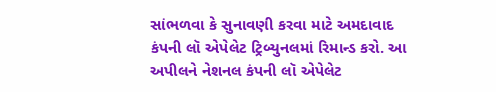સાંભળવા કે સુનાવણી કરવા માટે અમદાવાદ કંપની લૉ એપેલેટ ટ્રિબ્યુનલમાં રિમાન્ડ કરો. આ અપીલને નેશનલ કંપની લૉ એપેલેટ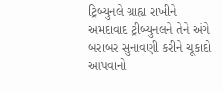ટ્રિબ્યુનલે ગ્રાહ્ય રાખીને અમદાવાદ ટ્રીબ્યુનલને તેને અંગે બરાબર સુનાવણી કરીને ચૂકાદો આપવાનો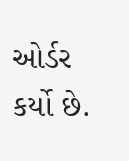ઓર્ડર કર્યો છે.